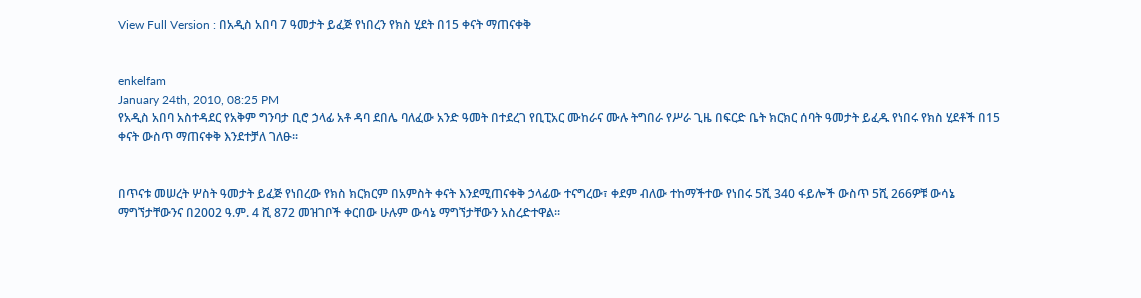View Full Version : በአዲስ አበባ 7 ዓመታት ይፈጅ የነበረን የክስ ሂደት በ15 ቀናት ማጠናቀቅ


enkelfam
January 24th, 2010, 08:25 PM
የአዲስ አበባ አስተዳደር የአቅም ግንባታ ቢሮ ኃላፊ አቶ ዳባ ደበሌ ባለፈው አንድ ዓመት በተደረገ የቢፒአር ሙከራና ሙሉ ትግበራ የሥራ ጊዜ በፍርድ ቤት ክርክር ሰባት ዓመታት ይፈዱ የነበሩ የክስ ሂደቶች በ15 ቀናት ውስጥ ማጠናቀቅ እንደተቻለ ገለፁ፡፡


በጥናቱ መሠረት ሦስት ዓመታት ይፈጅ የነበረው የክስ ክርክርም በአምስት ቀናት እንደሚጠናቀቅ ኃላፊው ተናግረው፣ ቀደም ብለው ተከማችተው የነበሩ 5ሺ 340 ፋይሎች ውስጥ 5ሺ 266ዎቹ ውሳኔ ማግኘታቸውንና በ2002 ዓ.ም. 4 ሺ 872 መዝገቦች ቀርበው ሁሉም ውሳኔ ማግኘታቸውን አስረድተዋል፡፡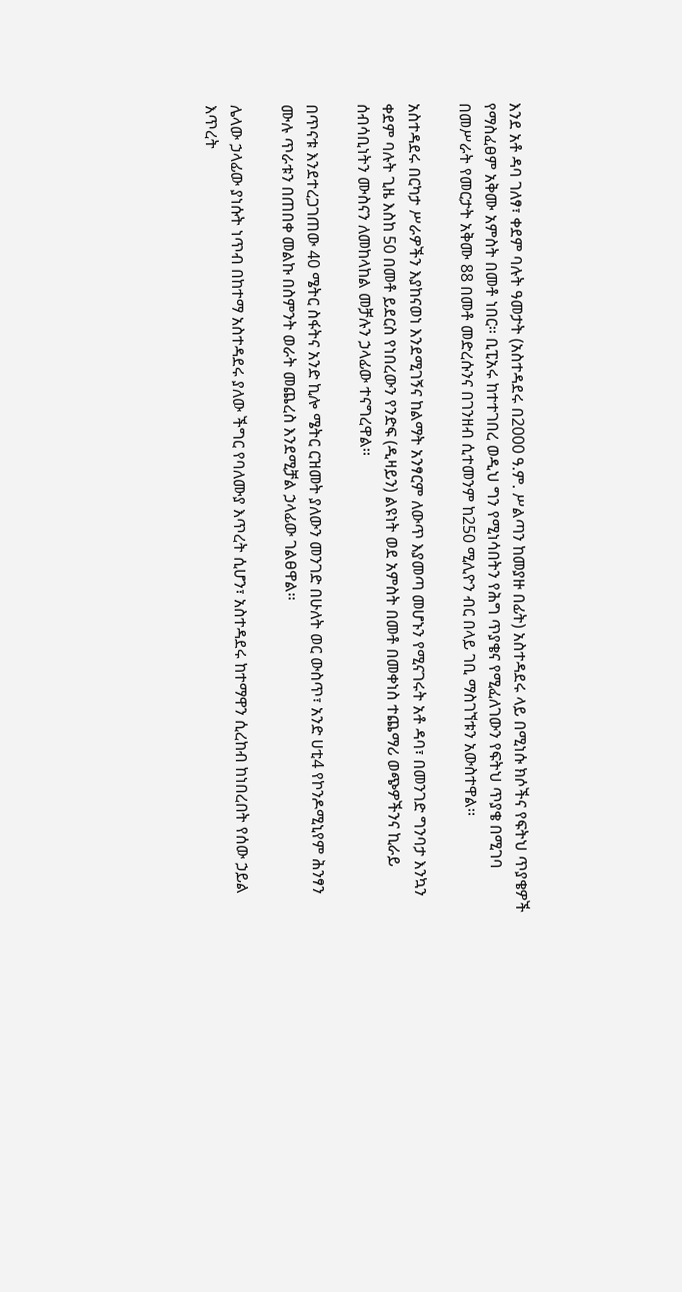እንደ አቶ ዳባ ገለፃ፣ ቀደም ባሉት ዓመታት (አስተዳደሩ በ2000 ዓ.ም. ሥልጣን ከመያዙ በፊት) አስተዳደሩ ላይ በሚነሱ ክሶችና የፍትህ ጥያቄዎች የማስፈፀም አቅሙ አምስት በመቶ ነበር፡፡ ቢፒአሩ ከተተገበረ ወዲህ ግን የሚነሳበትን የሕግ ጥያቄና የሚፈለገውን የፍትህ ጥያቄ በሚገባ በመሥራት የመርታት አቅሙ 88 በመቶ መድረሱንና በገንዘብ ሲተመንም ከ250 ሚሊዮን ብር በላይ ገቢ ማስገኘቱን አውስተዋል፡፡

አስተዳደሩ በርካታ ሥራዎችን እያከናወነ እንደሚገኝና ከልማት አንፃርም ለውጥ እያመጣ መሆኑን የሚናገሩት አቶ ዳባ፣ በመንገድ ግንባታ እንኳን ቀደም ባሉት ጊዜ እስከ 50 በመቶ ይደርስ የነበረውን የንድፍ (ዲዛይን) ልዩነት ወደ አምስት በመቶ በመቀነስ ተጨማሪ ወጭዎችንና ኪራይ ሰብሳቢነትን ሙስናን ለመከላከል መቻሉን ኃላፊው ተናግረዋል፡፡

በጥናቱ እንደተረጋገጠው 40 ሜትር ስፋትና አንድ ኪሎ ሜትር ርዝመት ያለውን መንገድ በሁለት ወር ውስጥ፣ አንድ ሀቲ4 የኮንዶሚኒየም ሕንፃን ሙሉ ጥራቱን በጠበቀ መልኩ በስምንት ወራት መጨረስ እንደሚቻል ኃላፊው ገልፀዋል፡፡

ሌላው ኃላፊው ያነሱት ነጥብ በከተማ አስተዳደሩ ያለው ችግር የባለሙያ እጥረት ሲሆን፣ አስተዳደሩ ከተማዋን ሲረከብ ከነበረበት የሰው ኃይል እጥረት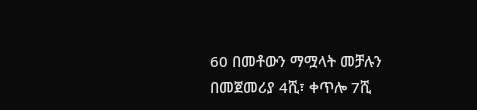60 በመቶውን ማሟላት መቻሉን በመጀመሪያ 4ሺ፣ ቀጥሎ 7ሺ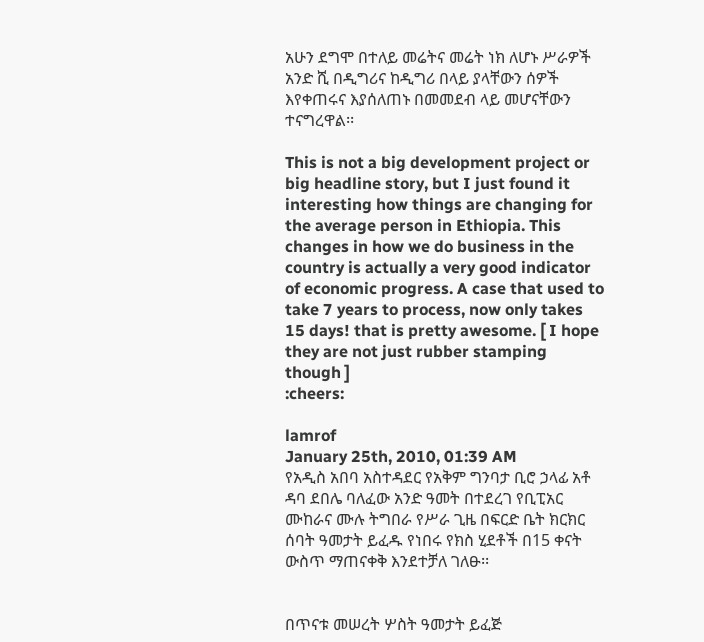አሁን ደግሞ በተለይ መሬትና መሬት ነክ ለሆኑ ሥራዎች አንድ ሺ በዲግሪና ከዲግሪ በላይ ያላቸውን ሰዎች እየቀጠሩና እያሰለጠኑ በመመደብ ላይ መሆናቸውን ተናግረዋል፡፡

This is not a big development project or big headline story, but I just found it interesting how things are changing for the average person in Ethiopia. This changes in how we do business in the country is actually a very good indicator of economic progress. A case that used to take 7 years to process, now only takes 15 days! that is pretty awesome. [ I hope they are not just rubber stamping though ]
:cheers:

lamrof
January 25th, 2010, 01:39 AM
የአዲስ አበባ አስተዳደር የአቅም ግንባታ ቢሮ ኃላፊ አቶ ዳባ ደበሌ ባለፈው አንድ ዓመት በተደረገ የቢፒአር ሙከራና ሙሉ ትግበራ የሥራ ጊዜ በፍርድ ቤት ክርክር ሰባት ዓመታት ይፈዱ የነበሩ የክስ ሂደቶች በ15 ቀናት ውስጥ ማጠናቀቅ እንደተቻለ ገለፁ፡፡


በጥናቱ መሠረት ሦስት ዓመታት ይፈጅ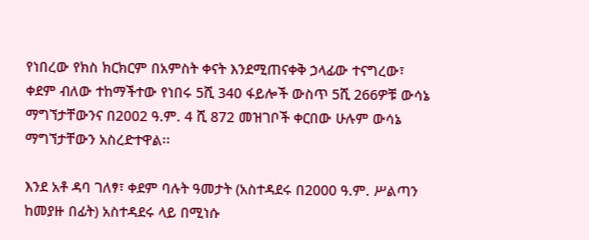የነበረው የክስ ክርክርም በአምስት ቀናት እንደሚጠናቀቅ ኃላፊው ተናግረው፣ ቀደም ብለው ተከማችተው የነበሩ 5ሺ 340 ፋይሎች ውስጥ 5ሺ 266ዎቹ ውሳኔ ማግኘታቸውንና በ2002 ዓ.ም. 4 ሺ 872 መዝገቦች ቀርበው ሁሉም ውሳኔ ማግኘታቸውን አስረድተዋል፡፡

እንደ አቶ ዳባ ገለፃ፣ ቀደም ባሉት ዓመታት (አስተዳደሩ በ2000 ዓ.ም. ሥልጣን ከመያዙ በፊት) አስተዳደሩ ላይ በሚነሱ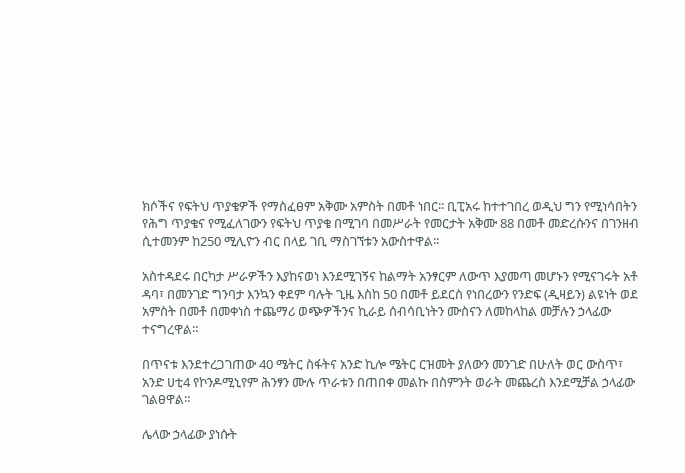ክሶችና የፍትህ ጥያቄዎች የማስፈፀም አቅሙ አምስት በመቶ ነበር፡፡ ቢፒአሩ ከተተገበረ ወዲህ ግን የሚነሳበትን የሕግ ጥያቄና የሚፈለገውን የፍትህ ጥያቄ በሚገባ በመሥራት የመርታት አቅሙ 88 በመቶ መድረሱንና በገንዘብ ሲተመንም ከ250 ሚሊዮን ብር በላይ ገቢ ማስገኘቱን አውስተዋል፡፡

አስተዳደሩ በርካታ ሥራዎችን እያከናወነ እንደሚገኝና ከልማት አንፃርም ለውጥ እያመጣ መሆኑን የሚናገሩት አቶ ዳባ፣ በመንገድ ግንባታ እንኳን ቀደም ባሉት ጊዜ እስከ 50 በመቶ ይደርስ የነበረውን የንድፍ (ዲዛይን) ልዩነት ወደ አምስት በመቶ በመቀነስ ተጨማሪ ወጭዎችንና ኪራይ ሰብሳቢነትን ሙስናን ለመከላከል መቻሉን ኃላፊው ተናግረዋል፡፡

በጥናቱ እንደተረጋገጠው 40 ሜትር ስፋትና አንድ ኪሎ ሜትር ርዝመት ያለውን መንገድ በሁለት ወር ውስጥ፣ አንድ ሀቲ4 የኮንዶሚኒየም ሕንፃን ሙሉ ጥራቱን በጠበቀ መልኩ በስምንት ወራት መጨረስ እንደሚቻል ኃላፊው ገልፀዋል፡፡

ሌላው ኃላፊው ያነሱት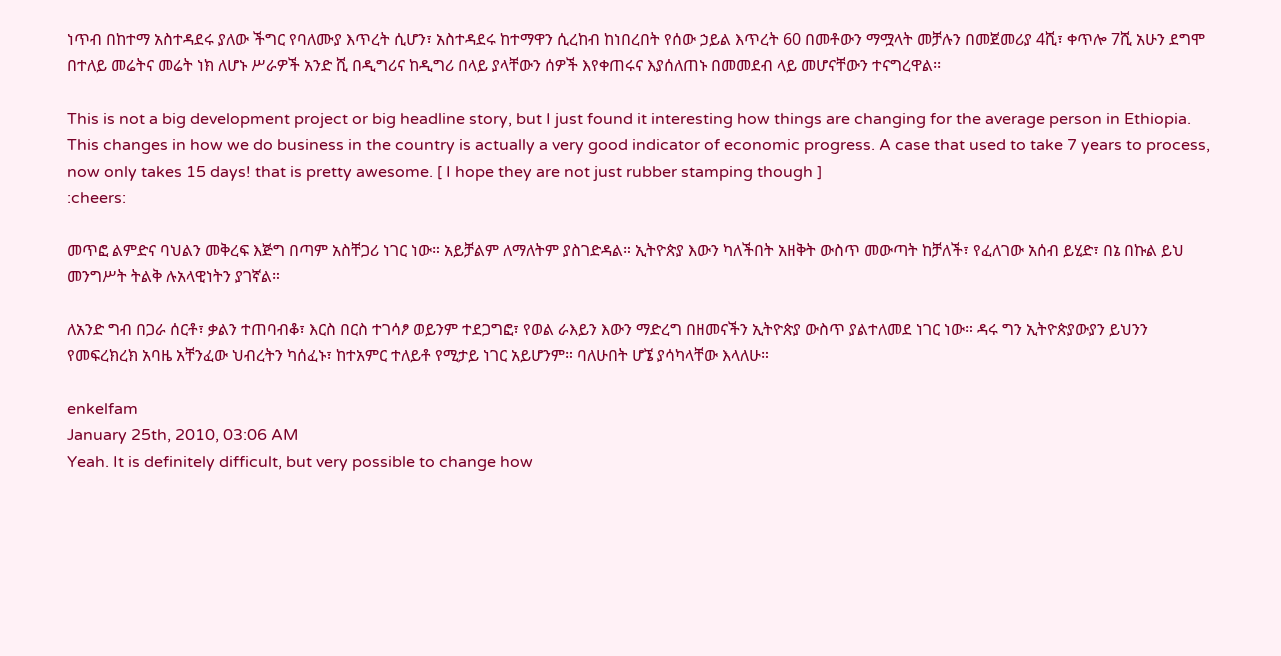ነጥብ በከተማ አስተዳደሩ ያለው ችግር የባለሙያ እጥረት ሲሆን፣ አስተዳደሩ ከተማዋን ሲረከብ ከነበረበት የሰው ኃይል እጥረት 60 በመቶውን ማሟላት መቻሉን በመጀመሪያ 4ሺ፣ ቀጥሎ 7ሺ አሁን ደግሞ በተለይ መሬትና መሬት ነክ ለሆኑ ሥራዎች አንድ ሺ በዲግሪና ከዲግሪ በላይ ያላቸውን ሰዎች እየቀጠሩና እያሰለጠኑ በመመደብ ላይ መሆናቸውን ተናግረዋል፡፡

This is not a big development project or big headline story, but I just found it interesting how things are changing for the average person in Ethiopia. This changes in how we do business in the country is actually a very good indicator of economic progress. A case that used to take 7 years to process, now only takes 15 days! that is pretty awesome. [ I hope they are not just rubber stamping though ]
:cheers:

መጥፎ ልምድና ባህልን መቅረፍ እጅግ በጣም አስቸጋሪ ነገር ነው። አይቻልም ለማለትም ያስገድዳል። ኢትዮጵያ እውን ካለችበት አዘቅት ውስጥ መውጣት ከቻለች፣ የፈለገው አሰብ ይሂድ፣ በኔ በኩል ይህ መንግሥት ትልቅ ሉአላዊነትን ያገኛል።

ለአንድ ግብ በጋራ ሰርቶ፣ ቃልን ተጠባብቆ፣ እርስ በርስ ተገሳፆ ወይንም ተደጋግፎ፣ የወል ራእይን እውን ማድረግ በዘመናችን ኢትዮጵያ ውስጥ ያልተለመደ ነገር ነው። ዳሩ ግን ኢትዮጵያውያን ይህንን የመፍረክረክ አባዜ አቸንፈው ህብረትን ካሰፈኑ፣ ከተአምር ተለይቶ የሚታይ ነገር አይሆንም። ባለሁበት ሆኜ ያሳካላቸው እላለሁ።

enkelfam
January 25th, 2010, 03:06 AM
Yeah. It is definitely difficult, but very possible to change how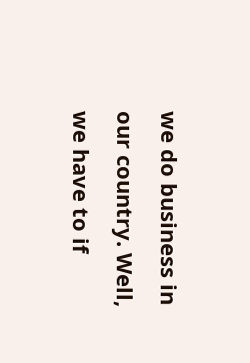we do business in our country. Well, we have to if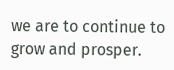we are to continue to grow and prosper.